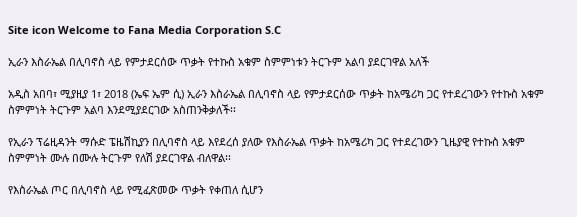Site icon Welcome to Fana Media Corporation S.C

ኢራን እስራኤል በሊባኖስ ላይ የምታደርሰው ጥቃት የተኩስ አቁም ስምምነቱን ትርጉም አልባ ያደርገዋል አለች

አዲስ አበባ፣ ሚያዚያ 1፣ 2018 (ኤፍ ኤም ሲ) ኢራን እስራኤል በሊባኖስ ላይ የምታደርሰው ጥቃት ከአሜሪካ ጋር የተደረገውን የተኩስ አቁም ስምምነት ትርጉም አልባ እንደሚያደርገው አስጠንቅቃለች፡፡

የኢራን ፕሬዚዳንት ማሱድ ፔዜሽኪያን በሊባኖስ ላይ እየደረሰ ያለው የእስራኤል ጥቃት ከአሜሪካ ጋር የተደረገውን ጊዜያዊ የተኩስ አቁም ስምምነት ሙሉ በሙሉ ትርጉም የለሽ ያደርገዋል ብለዋል፡፡

የእስራኤል ጦር በሊባኖስ ላይ የሚፈጽመው ጥቃት የቀጠለ ሲሆን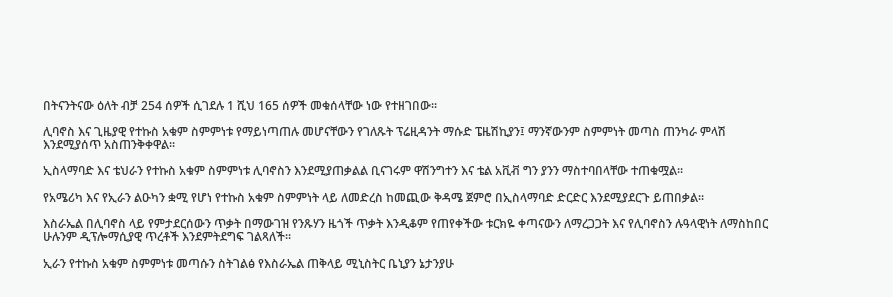በትናንትናው ዕለት ብቻ 254 ሰዎች ሲገደሉ 1 ሺህ 165 ሰዎች መቁሰላቸው ነው የተዘገበው፡፡

ሊባኖስ እና ጊዜያዊ የተኩስ አቁም ስምምነቱ የማይነጣጠሉ መሆናቸውን የገለጹት ፕሬዚዳንት ማሱድ ፔዜሽኪያን፤ ማንኛውንም ስምምነት መጣስ ጠንካራ ምላሽ እንደሚያሰጥ አስጠንቅቀዋል፡፡

ኢስላማባድ እና ቴህራን የተኩስ አቁም ስምምነቱ ሊባኖስን እንደሚያጠቃልል ቢናገሩም ዋሽንግተን እና ቴል አቪቭ ግን ያንን ማስተባበላቸው ተጠቁሟል፡፡

የአሜሪካ እና የኢራን ልዑካን ቋሚ የሆነ የተኩስ አቁም ስምምነት ላይ ለመድረስ ከመጪው ቅዳሜ ጀምሮ በኢስላማባድ ድርድር እንደሚያደርጉ ይጠበቃል፡፡

እስራኤል በሊባኖስ ላይ የምታደርሰውን ጥቃት በማውገዝ የንጹሃን ዜጎች ጥቃት እንዲቆም የጠየቀችው ቱርክዬ ቀጣናውን ለማረጋጋት እና የሊባኖስን ሉዓላዊነት ለማስከበር ሁሉንም ዲፕሎማሲያዊ ጥረቶች እንደምትደግፍ ገልጻለች፡፡

ኢራን የተኩስ አቁም ስምምነቱ መጣሱን ስትገልፅ የእስራኤል ጠቅላይ ሚኒስትር ቤኒያን ኔታንያሁ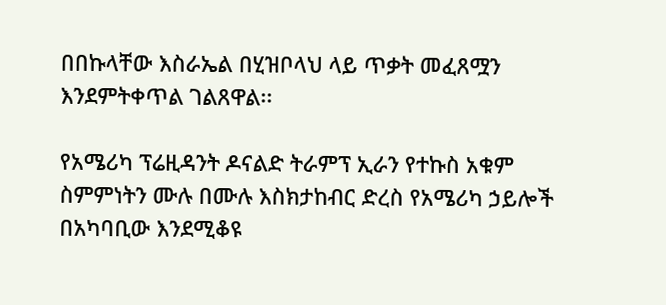በበኩላቸው እስራኤል በሂዝቦላህ ላይ ጥቃት መፈጸሟን እንደምትቀጥል ገልጸዋል፡፡

የአሜሪካ ፕሬዚዳንት ዶናልድ ትራምፕ ኢራን የተኩስ አቁም ስምምነትን ሙሉ በሙሉ እስክታከብር ድረስ የአሜሪካ ኃይሎች በአካባቢው እንደሚቆዩ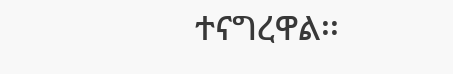ተናግረዋል፡፡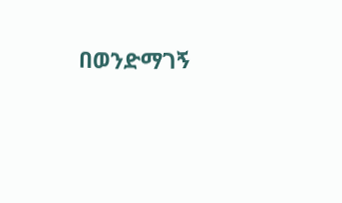በወንድማገኝ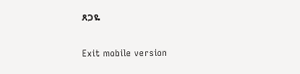ጸጋዬ

Exit mobile version